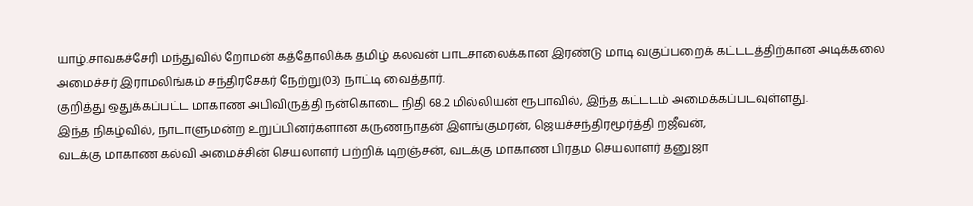யாழ்.சாவகச்சேரி மந்துவில் றோமன் கத்தோலிக்க தமிழ் கலவன் பாடசாலைக்கான இரண்டு மாடி வகுப்பறைக் கட்டடத்திற்கான அடிக்கலை அமைச்சர் இராமலிங்கம் சந்திரசேகர் நேற்று(03) நாட்டி வைத்தார்.
குறித்து ஒதுக்கப்பட்ட மாகாண அபிவிருத்தி நன்கொடை நிதி 68.2 மில்லியன் ரூபாவில், இந்த கட்டடம் அமைக்கப்படவுள்ளது.
இந்த நிகழ்வில், நாடாளுமன்ற உறுப்பினர்களான கருணநாதன் இளங்குமரன், ஜெயச்சந்திரமூர்த்தி றஜீவன்,
வடக்கு மாகாண கல்வி அமைச்சின் செயலாளர் பற்றிக் டிறஞ்சன், வடக்கு மாகாண பிரதம செயலாளர் தனுஜா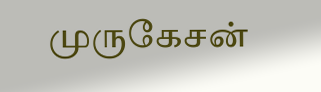முருகேசன்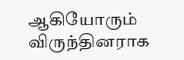ஆகியோரும் விருந்தினராக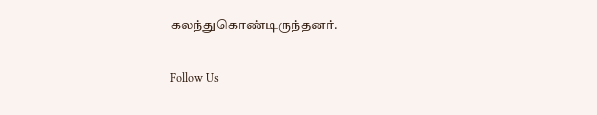கலந்துகொண்டிருந்தனர்.

Follow Us